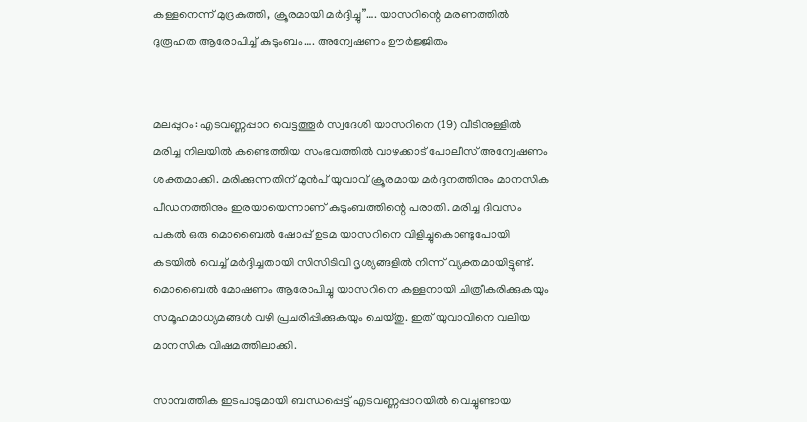കള്ളനെന്ന് മുദ്രകുത്തി, ക്രൂരമായി മർദ്ദിച്ചു”…. യാസറിന്റെ മരണത്തിൽ ദുരൂഹത ആരോപിച്ച് കുടുംബം…. അന്വേഷണം ഊർജ്ജിതം


മലപ്പുറം: എടവണ്ണപ്പാറ വെട്ടത്തൂർ സ്വദേശി യാസറിനെ (19) വീടിനുള്ളിൽ മരിച്ച നിലയിൽ കണ്ടെത്തിയ സംഭവത്തിൽ വാഴക്കാട് പോലീസ് അന്വേഷണം ശക്തമാക്കി. മരിക്കുന്നതിന് മുൻപ് യുവാവ് ക്രൂരമായ മർദ്ദനത്തിനും മാനസിക പീഡനത്തിനും ഇരയായെന്നാണ് കുടുംബത്തിന്റെ പരാതി. മരിച്ച ദിവസം പകൽ ഒരു മൊബൈൽ ഷോപ്പ് ഉടമ യാസറിനെ വിളിച്ചുകൊണ്ടുപോയി കടയിൽ വെച്ച് മർദ്ദിച്ചതായി സിസിടിവി ദൃശ്യങ്ങളിൽ നിന്ന് വ്യക്തമായിട്ടുണ്ട്. മൊബൈൽ മോഷണം ആരോപിച്ചു യാസറിനെ കള്ളനായി ചിത്രീകരിക്കുകയും സമൂഹമാധ്യമങ്ങൾ വഴി പ്രചരിപ്പിക്കുകയും ചെയ്തു. ഇത് യുവാവിനെ വലിയ മാനസിക വിഷമത്തിലാക്കി.

സാമ്പത്തിക ഇടപാടുമായി ബന്ധപ്പെട്ട് എടവണ്ണപ്പാറയിൽ വെച്ചുണ്ടായ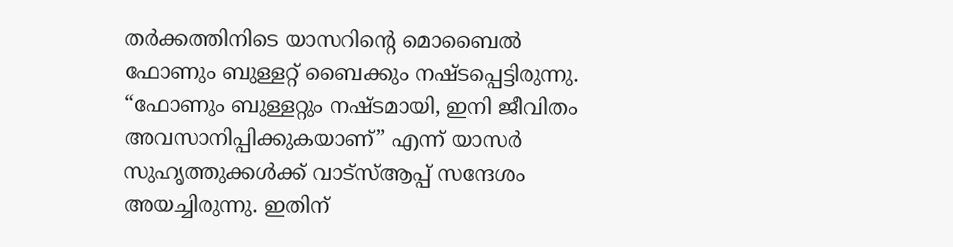തർക്കത്തിനിടെ യാസറിന്റെ മൊബൈൽ ഫോണും ബുള്ളറ്റ് ബൈക്കും നഷ്ടപ്പെട്ടിരുന്നു. “ഫോണും ബുള്ളറ്റും നഷ്ടമായി, ഇനി ജീവിതം അവസാനിപ്പിക്കുകയാണ്” എന്ന് യാസർ സുഹൃത്തുക്കൾക്ക് വാട്സ്ആപ്പ് സന്ദേശം അയച്ചിരുന്നു. ഇതിന്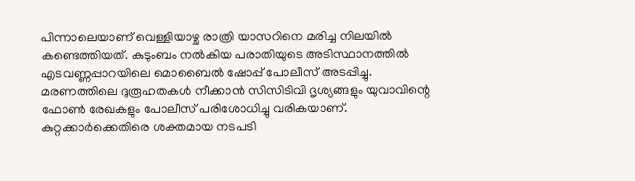പിന്നാലെയാണ് വെള്ളിയാഴ്ച രാത്രി യാസറിനെ മരിച്ച നിലയിൽ കണ്ടെത്തിയത്. കുടുംബം നൽകിയ പരാതിയുടെ അടിസ്ഥാനത്തിൽ എടവണ്ണപ്പാറയിലെ മൊബൈൽ ഷോപ്പ് പോലീസ് അടപ്പിച്ചു. മരണത്തിലെ ദുരൂഹതകൾ നീക്കാൻ സിസിടിവി ദൃശ്യങ്ങളും യുവാവിന്റെ ഫോൺ രേഖകളും പോലീസ് പരിശോധിച്ചു വരികയാണ്. കുറ്റക്കാർക്കെതിരെ ശക്തമായ നടപടി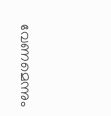വേണമെന്നും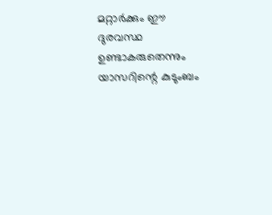മറ്റാർക്കും ഈ ദുരവസ്ഥ ഉണ്ടാകരുതെന്നും യാസറിന്റെ കുടുംബം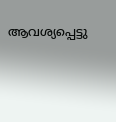ആവശ്യപ്പെട്ടു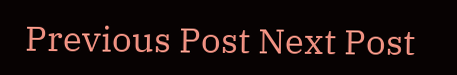Previous Post Next Post